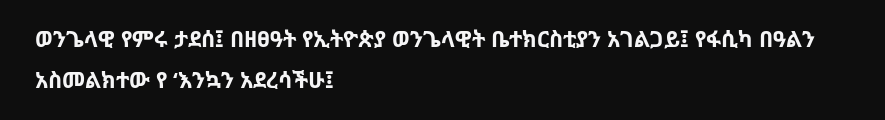ወንጌላዊ የምሩ ታደሰ፤ በዘፀዓት የኢትዮጵያ ወንጌላዊት ቤተክርስቲያን አገልጋይ፤ የፋሲካ በዓልን አስመልክተው የ ‘እንኳን አደረሳችሁ፤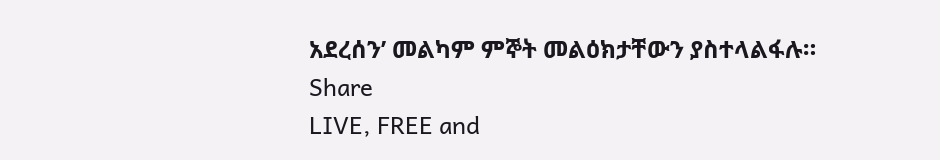አደረሰን’ መልካም ምኞት መልዕክታቸውን ያስተላልፋሉ።
Share
LIVE, FREE and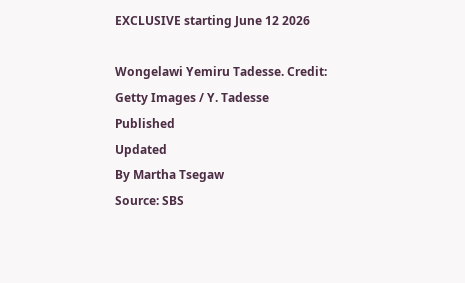EXCLUSIVE starting June 12 2026

Wongelawi Yemiru Tadesse. Credit: Getty Images / Y. Tadesse
Published
Updated
By Martha Tsegaw
Source: SBS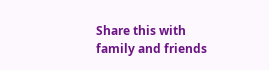Share this with family and friends